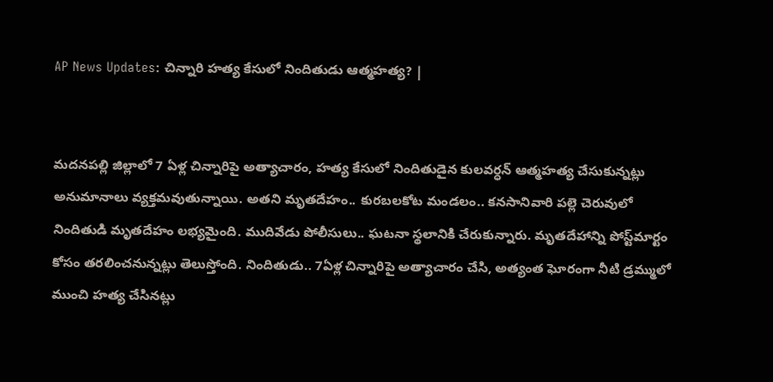AP News Updates: చిన్నారి హత్య కేసులో నిందితుడు ఆత్మహత్య? |


మదనపల్లి జిల్లాలో 7 ఏళ్ల చిన్నారిపై అత్యాచారం, హత్య కేసులో నిందితుడైన కులవర్ధన్ ఆత్మహత్య చేసుకున్నట్లు అనుమానాలు వ్యక్తమవుతున్నాయి. అతని మృతదేహం.. కురబలకోట మండలం.. కనసానివారి పల్లె చెరువులో నిందితుడి మృతదేహం లభ్యమైంది. ముదివేడు పోలీసులు.. ఘటనా స్థలానికి చేరుకున్నారు. మృతదేహాన్ని పోస్ట్‌మార్టం కోసం తరలించనున్నట్లు తెలుస్తోంది. నిందితుడు.. 7ఏళ్ల చిన్నారిపై అత్యాచారం చేసి, అత్యంత ఘోరంగా నీటి డ్రమ్ములో ముంచి హత్య చేసినట్లు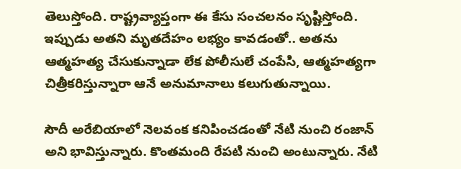తెలుస్తోంది. రాష్ట్రవ్యాప్తంగా ఈ కేసు సంచలనం సృష్టిస్తోంది. ఇప్పుడు అతని మృతదేహం లభ్యం కావడంతో.. అతను ఆత్మహత్య చేసుకున్నాడా లేక పోలీసులే చంపేసి, ఆత్మహత్యగా చిత్రీకరిస్తున్నారా ఆనే అనుమానాలు కలుగుతున్నాయి.

సౌదీ అరేబియాలో నెలవంక కనిపించడంతో నేటి నుంచి రంజాన్ అని భావిస్తున్నారు. కొంతమంది రేపటి నుంచి అంటున్నారు. నేటి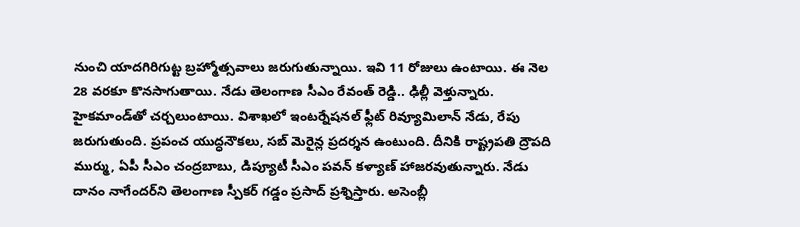నుంచి యాదగిరిగుట్ట బ్రహ్మోత్సవాలు జరుగుతున్నాయి. ఇవి 11 రోజులు ఉంటాయి. ఈ నెల 28 వరకూ కొనసాగుతాయి. నేడు తెలంగాణ సీఎం రేవంత్ రెడ్డి.. ఢిల్లీ వెళ్తున్నారు. హైకమాండ్‌తో చర్చలుంటాయి. విశాఖలో ఇంటర్నేషనల్ ఫ్లీట్ రివ్యూమిలాన్ నేడు, రేపు జరుగుతుంది. ప్రపంచ యుద్ధనౌకలు, సబ్ మెరైన్ల ప్రదర్శన ఉంటుంది. దీనికి రాష్ట్రపతి ద్రౌపది ముర్ము, ఏపీ సీఎం చంద్రబాబు, డిప్యూటీ సీఎం పవన్ కళ్యాణ్ హాజరవుతున్నారు. నేడు దానం నాగేందర్‌ని తెలంగాణ స్పీకర్ గడ్డం ప్రసాద్ ప్రశ్నిస్తారు. అసెంబ్లీ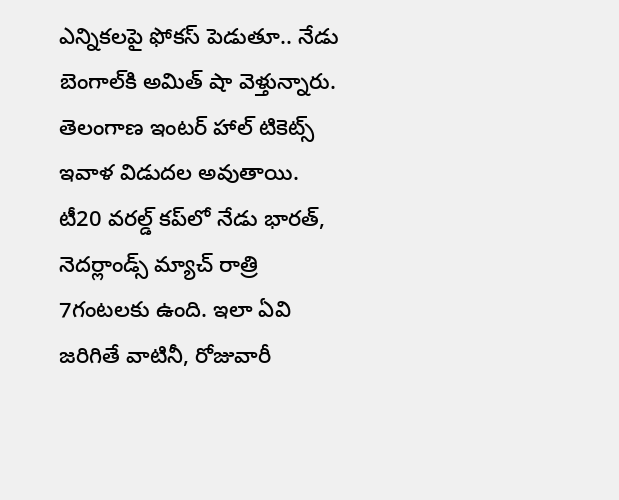ఎన్నికలపై ఫోకస్ పెడుతూ.. నేడు బెంగాల్‌కి అమిత్ షా వెళ్తున్నారు. తెలంగాణ ఇంటర్ హాల్ టికెట్స్ ఇవాళ విడుదల అవుతాయి. టీ20 వరల్డ్ కప్‍లో నేడు భారత్, నెదర్లాండ్స్ మ్యాచ్ రాత్రి 7గంటలకు ఉంది. ఇలా ఏవి జరిగితే వాటినీ, రోజువారీ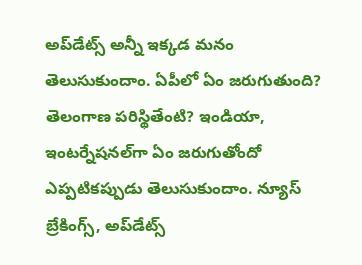అప్‌డేట్స్ అన్నీ ఇక్కడ మనం తెలుసుకుందాం. ఏపీలో ఏం జరుగుతుంది? తెలంగాణ పరిస్థితేంటి? ఇండియా, ఇంటర్నేషనల్‌గా ఏం జరుగుతోందో ఎప్పటికప్పుడు తెలుసుకుందాం. న్యూస్ బ్రేకింగ్స్, అప్‌డేట్స్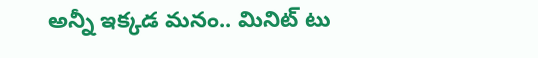అన్నీ ఇక్కడ మనం.. మినిట్ టు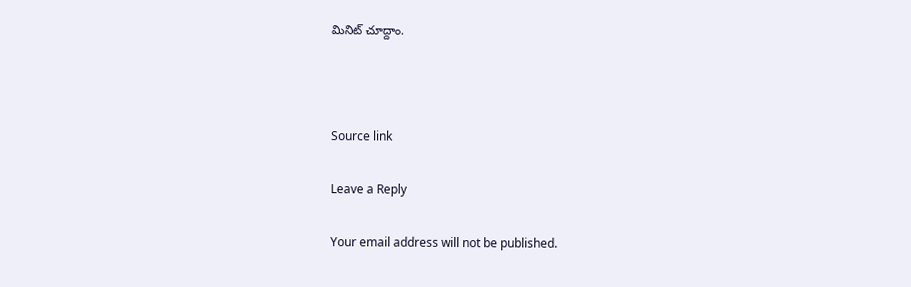మినిట్ చూద్దాం.



Source link

Leave a Reply

Your email address will not be published.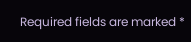Required fields are marked *